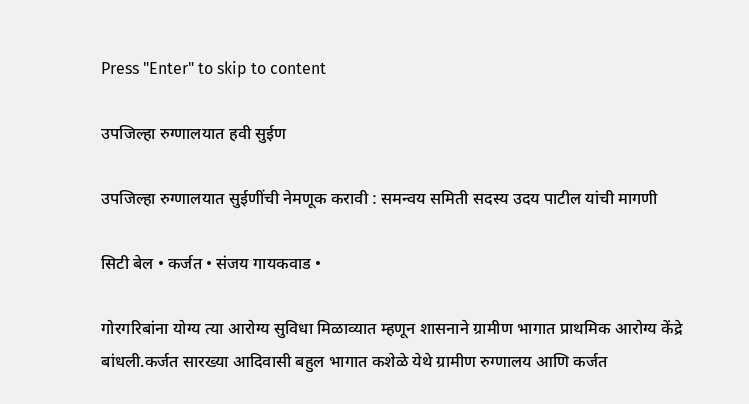Press "Enter" to skip to content

उपजिल्हा रुग्णालयात हवी सुईण

उपजिल्हा रुग्णालयात सुईणींची नेमणूक करावी : समन्वय समिती सदस्य उदय पाटील यांची मागणी

सिटी बेल • कर्जत • संजय गायकवाड •

गोरगरिबांना योग्य त्या आरोग्य सुविधा मिळाव्यात म्हणून शासनाने ग्रामीण भागात प्राथमिक आरोग्य केंद्रे बांधली.कर्जत सारख्या आदिवासी बहुल भागात कशेळे येथे ग्रामीण रुग्णालय आणि कर्जत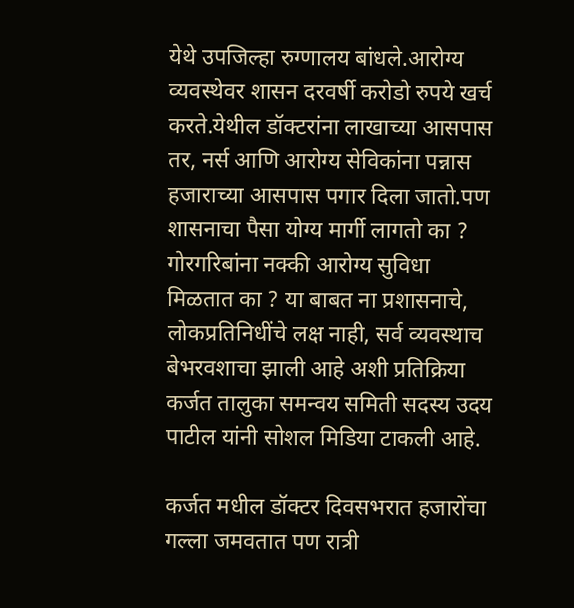येथे उपजिल्हा रुग्णालय बांधले.आरोग्य व्यवस्थेवर शासन दरवर्षी करोडो रुपये खर्च करते.येथील डॉक्टरांना लाखाच्या आसपास तर, नर्स आणि आरोग्य सेविकांना पन्नास हजाराच्या आसपास पगार दिला जातो.पण शासनाचा पैसा योग्य मार्गी लागतो का ? गोरगरिबांना नक्की आरोग्य सुविधा मिळतात का ? या बाबत ना प्रशासनाचे, लोकप्रतिनिधींचे लक्ष नाही, सर्व व्यवस्थाच बेभरवशाचा झाली आहे अशी प्रतिक्रिया कर्जत तालुका समन्वय समिती सदस्य उदय पाटील यांनी सोशल मिडिया टाकली आहे.

कर्जत मधील डॉक्टर दिवसभरात हजारोंचा गल्ला जमवतात पण रात्री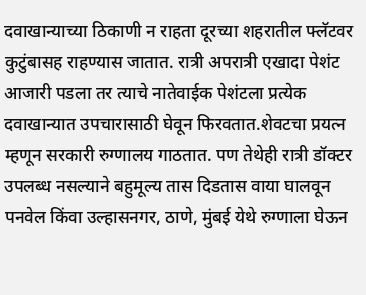दवाखान्याच्या ठिकाणी न राहता दूरच्या शहरातील फ्लॅटवर कुटुंबासह राहण्यास जातात. रात्री अपरात्री एखादा पेशंट आजारी पडला तर त्याचे नातेवाईक पेशंटला प्रत्येक दवाखान्यात उपचारासाठी घेवून फिरवतात.शेवटचा प्रयत्न म्हणून सरकारी रुग्णालय गाठतात. पण तेथेही रात्री डॉक्टर उपलब्ध नसल्याने बहुमूल्य तास दिडतास वाया घालवून पनवेल किंवा उल्हासनगर, ठाणे, मुंबई येथे रुग्णाला घेऊन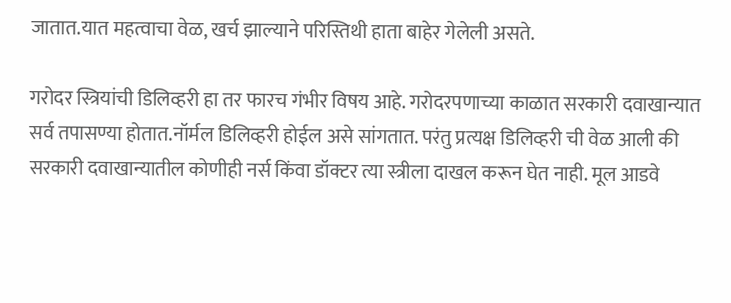जातात.यात महत्वाचा वेळ, खर्च झाल्याने परिस्तिथी हाता बाहेर गेलेली असते.

गरोदर स्त्रियांची डिलिव्हरी हा तर फारच गंभीर विषय आहे. गरोदरपणाच्या काळात सरकारी दवाखान्यात सर्व तपासण्या होतात.नॉर्मल डिलिव्हरी होईल असे सांगतात. परंतु प्रत्यक्ष डिलिव्हरी ची वेळ आली की सरकारी दवाखान्यातील कोणीही नर्स किंवा डॉक्टर त्या स्त्रीला दाखल करून घेत नाही. मूल आडवे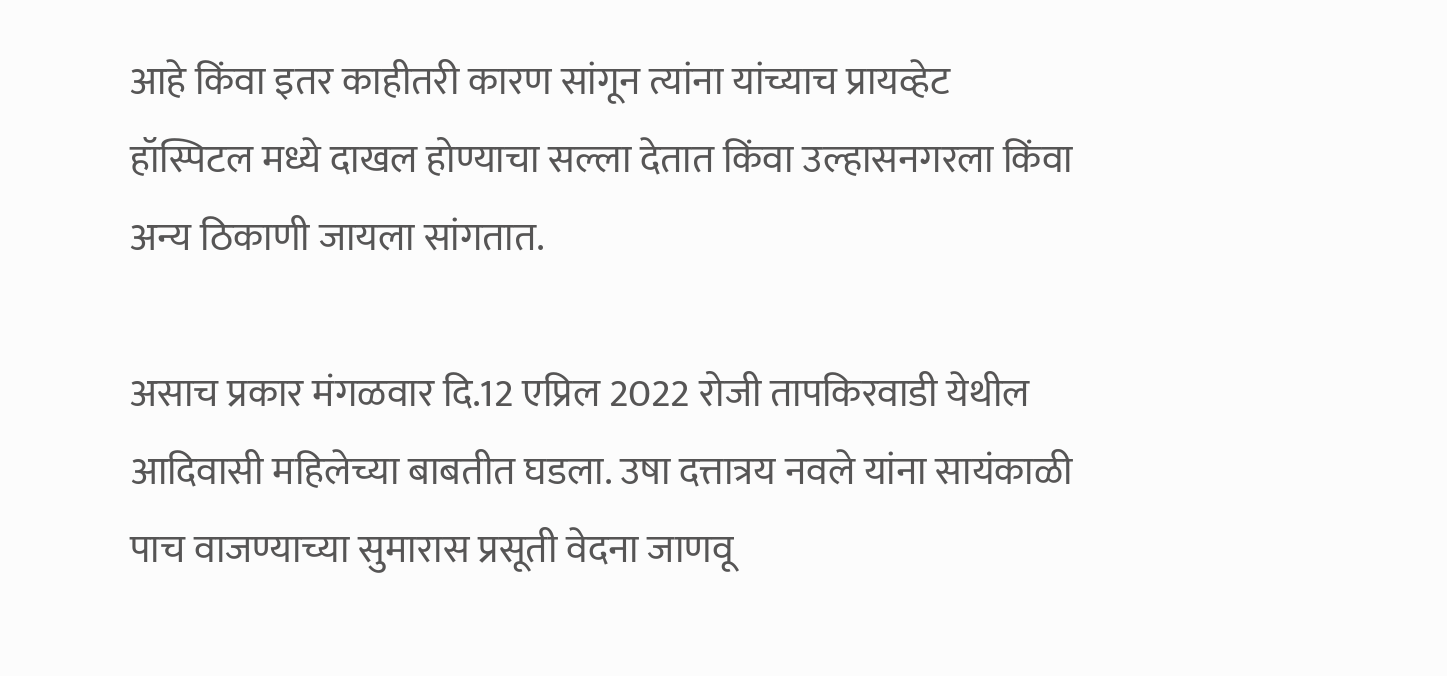आहे किंवा इतर काहीतरी कारण सांगून त्यांना यांच्याच प्रायव्हेट हॉस्पिटल मध्ये दाखल होण्याचा सल्ला देतात किंवा उल्हासनगरला किंवा अन्य ठिकाणी जायला सांगतात.

असाच प्रकार मंगळवार दि.12 एप्रिल 2022 रोजी तापकिरवाडी येथील आदिवासी महिलेच्या बाबतीत घडला. उषा दत्तात्रय नवले यांना सायंकाळी पाच वाजण्याच्या सुमारास प्रसूती वेदना जाणवू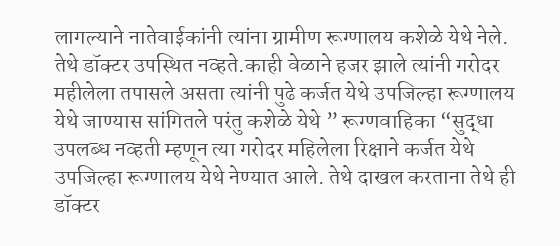लागल्याने नातेवाईकांनी त्यांना ग्रामीण रूग्णालय कशेळे येथे नेले. तेथे डॉक्टर उपस्थित नव्हते.काही वेळाने हजर झाले त्यांनी गरोदर महीलेला तपासले असता त्यांनी पुढे कर्जत येथे उपजिल्हा रूग्णालय येथे जाण्यास सांगितले परंतु कशेळे येथे ” रूग्णवाहिका “सुद्धा उपलब्ध नव्हती म्हणून त्या गरोदर महिलेला रिक्षाने कर्जत येथे उपजिल्हा रूग्णालय येथे नेण्यात आले. तेथे दाखल करताना तेथे ही डॉक्टर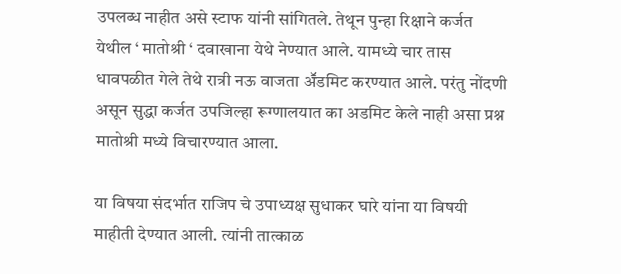उपलब्ध नाहीत असे स्टाफ यांनी सांगितले. तेथून पुन्हा रिक्षाने कर्जत येथील ‘ मातोश्री ‘ दवाखाना येथे नेण्यात आले. यामध्ये चार तास धावपळीत गेले तेथे रात्री नऊ वाजता अॕडमिट करण्यात आले. परंतु नोंदणी असून सुद्धा कर्जत उपजिल्हा रूग्णालयात का अडमिट केले नाही असा प्रश्न मातोश्री मध्ये विचारण्यात आला.

या विषया संदर्भात राजिप चे उपाध्यक्ष सुधाकर घारे यांना या विषयी माहीती देण्यात आली. त्यांनी तात्काळ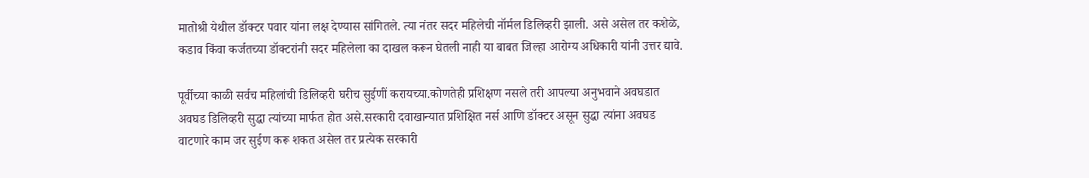मातोश्री येथील डॉक्टर पवार यांना लक्ष देण्यास सांगितले. त्या नंतर सदर महिलेची नॉर्मल डिलिव्हरी झाली. असे असेल तर कशेळे, कडाव किंवा कर्जतच्या डॉक्टरांनी सदर महिलेला का दाखल करून घेतली नाही या बाबत जिल्हा आरोग्य अधिकारी यांनी उत्तर द्यावे.

पूर्वीच्या काळी सर्वच महिलांची डिलिव्हरी घरीच सुईणीं करायच्या.कोणतेही प्रशिक्षण नसले तरी आपल्या अनुभवाने अवघडात अवघड डिलिव्हरी सुद्धा त्यांच्या मार्फत होत असे.सरकारी दवाखान्यात प्रशिक्षित नर्स आणि डॉक्टर असून सुद्धा त्यांना अवघड वाटणारे काम जर सुईण करू शकत असेल तर प्रत्येक सरकारी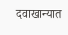दवाखान्यात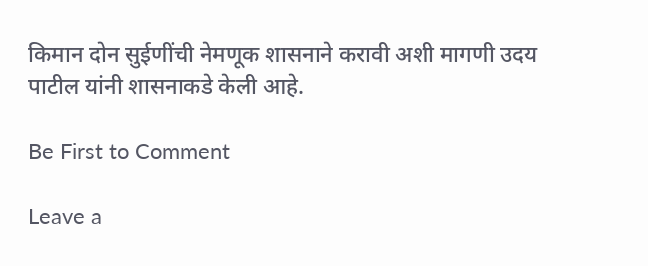किमान दोन सुईणींची नेमणूक शासनाने करावी अशी मागणी उदय पाटील यांनी शासनाकडे केली आहे.

Be First to Comment

Leave a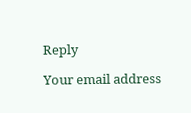Reply

Your email address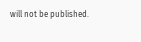will not be published.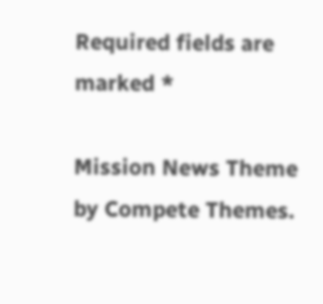Required fields are marked *

Mission News Theme by Compete Themes.